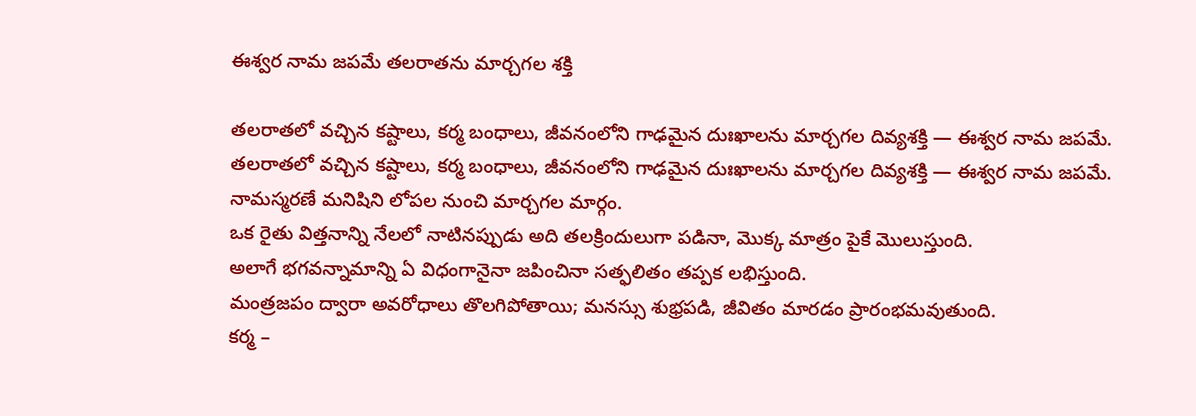ఈశ్వర నామ జపమే తలరాతను మార్చగల శక్తి

తలరాతలో వచ్చిన కష్టాలు, కర్మ బంధాలు, జీవనంలోని గాఢమైన దుఃఖాలను మార్చగల దివ్యశక్తి — ఈశ్వర నామ జపమే.
తలరాతలో వచ్చిన కష్టాలు, కర్మ బంధాలు, జీవనంలోని గాఢమైన దుఃఖాలను మార్చగల దివ్యశక్తి — ఈశ్వర నామ జపమే.
నామస్మరణే మనిషిని లోపల నుంచి మార్చగల మార్గం.
ఒక రైతు విత్తనాన్ని నేలలో నాటినప్పుడు అది తలక్రిందులుగా పడినా, మొక్క మాత్రం పైకే మొలుస్తుంది.
అలాగే భగవన్నామాన్ని ఏ విధంగానైనా జపించినా సత్ఫలితం తప్పక లభిస్తుంది.
మంత్రజపం ద్వారా అవరోధాలు తొలగిపోతాయి; మనస్సు శుభ్రపడి, జీవితం మారడం ప్రారంభమవుతుంది.
కర్మ –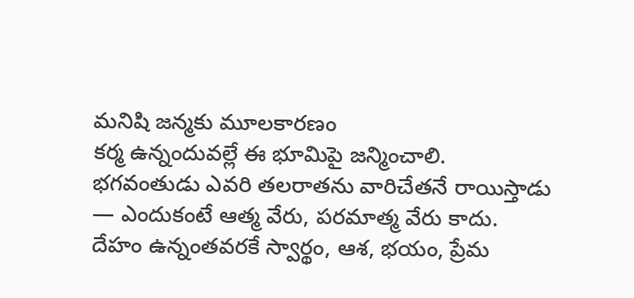మనిషి జన్మకు మూలకారణం
కర్మ ఉన్నందువల్లే ఈ భూమిపై జన్మించాలి.
భగవంతుడు ఎవరి తలరాతను వారిచేతనే రాయిస్తాడు — ఎందుకంటే ఆత్మ వేరు, పరమాత్మ వేరు కాదు.
దేహం ఉన్నంతవరకే స్వార్థం, ఆశ, భయం, ప్రేమ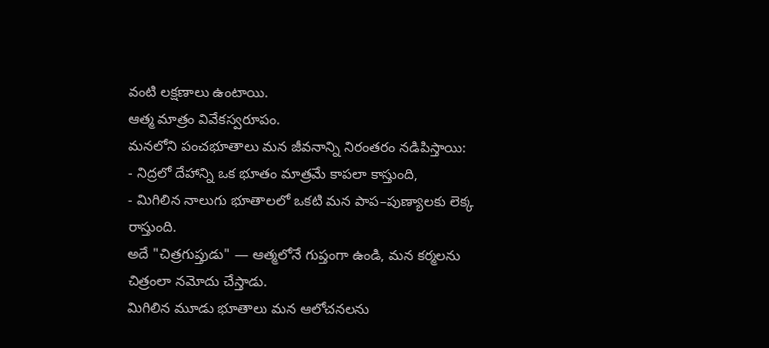వంటి లక్షణాలు ఉంటాయి.
ఆత్మ మాత్రం వివేకస్వరూపం.
మనలోని పంచభూతాలు మన జీవనాన్ని నిరంతరం నడిపిస్తాయి:
- నిద్రలో దేహాన్ని ఒక భూతం మాత్రమే కాపలా కాస్తుంది,
- మిగిలిన నాలుగు భూతాలలో ఒకటి మన పాప–పుణ్యాలకు లెక్క రాస్తుంది.
అదే "చిత్రగుప్తుడు" — ఆత్మలోనే గుప్తంగా ఉండి, మన కర్మలను చిత్రంలా నమోదు చేస్తాడు.
మిగిలిన మూడు భూతాలు మన ఆలోచనలను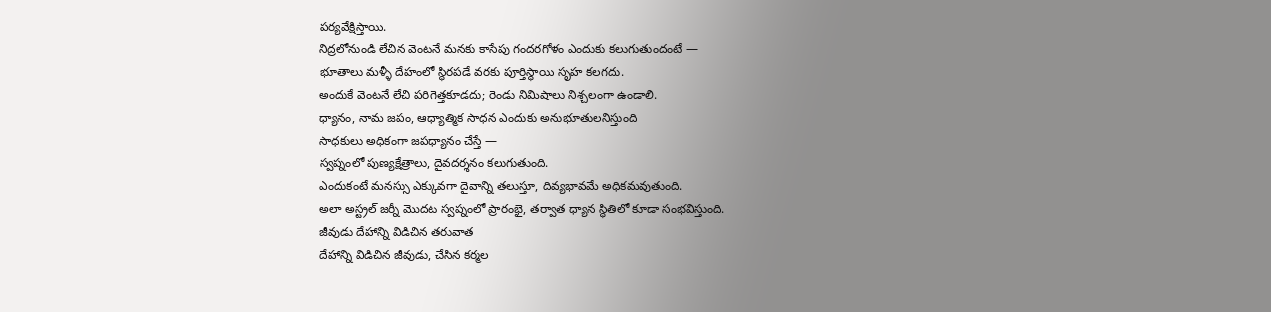పర్యవేక్షిస్తాయి.
నిద్రలోనుండి లేచిన వెంటనే మనకు కాసేపు గందరగోళం ఎందుకు కలుగుతుందంటే —
భూతాలు మళ్ళీ దేహంలో స్థిరపడే వరకు పూర్తిస్థాయి సృహ కలగదు.
అందుకే వెంటనే లేచి పరిగెత్తకూడదు; రెండు నిమిషాలు నిశ్చలంగా ఉండాలి.
ధ్యానం, నామ జపం, ఆధ్యాత్మిక సాధన ఎందుకు అనుభూతులనిస్తుంది
సాధకులు అధికంగా జపధ్యానం చేస్తే —
స్వప్నంలో పుణ్యక్షేత్రాలు, దైవదర్శనం కలుగుతుంది.
ఎందుకంటే మనస్సు ఎక్కువగా దైవాన్ని తలుస్తూ, దివ్యభావమే అధికమవుతుంది.
అలా అస్ట్రల్ జర్నీ మొదట స్వప్నంలో ప్రారంభై, తర్వాత ధ్యాన స్థితిలో కూడా సంభవిస్తుంది.
జీవుడు దేహాన్ని విడిచిన తరువాత
దేహాన్ని విడిచిన జీవుడు, చేసిన కర్మల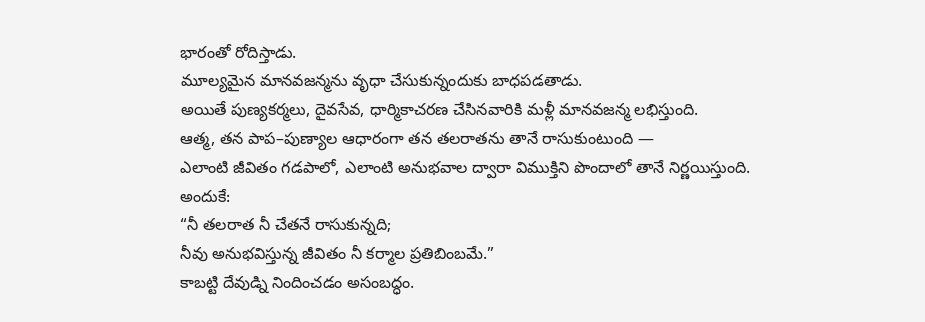భారంతో రోదిస్తాడు.
మూల్యమైన మానవజన్మను వృధా చేసుకున్నందుకు బాధపడతాడు.
అయితే పుణ్యకర్మలు, దైవసేవ, ధార్మికాచరణ చేసినవారికి మళ్లీ మానవజన్మ లభిస్తుంది.
ఆత్మ, తన పాప–పుణ్యాల ఆధారంగా తన తలరాతను తానే రాసుకుంటుంది —
ఎలాంటి జీవితం గడపాలో, ఎలాంటి అనుభవాల ద్వారా విముక్తిని పొందాలో తానే నిర్ణయిస్తుంది.
అందుకే:
“నీ తలరాత నీ చేతనే రాసుకున్నది;
నీవు అనుభవిస్తున్న జీవితం నీ కర్మాల ప్రతిబింబమే.”
కాబట్టి దేవుడ్ని నిందించడం అసంబద్ధం.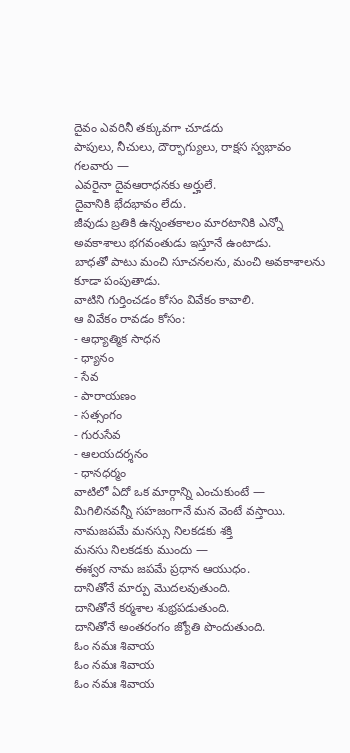దైవం ఎవరినీ తక్కువగా చూడదు
పాపులు, నీచులు, దౌర్భాగ్యులు, రాక్షస స్వభావం గలవారు —
ఎవరైనా దైవఆరాధనకు అర్హులే.
దైవానికి భేదభావం లేదు.
జీవుడు బ్రతికి ఉన్నంతకాలం మారటానికి ఎన్నో అవకాశాలు భగవంతుడు ఇస్తూనే ఉంటాడు.
బాధతో పాటు మంచి సూచనలను, మంచి అవకాశాలను కూడా పంపుతాడు.
వాటిని గుర్తించడం కోసం వివేకం కావాలి.
ఆ వివేకం రావడం కోసం:
- ఆధ్యాత్మిక సాధన
- ధ్యానం
- సేవ
- పారాయణం
- సత్సంగం
- గురుసేవ
- ఆలయదర్శనం
- ధానధర్మం
వాటిలో ఏదో ఒక మార్గాన్ని ఎంచుకుంటే —
మిగిలినవన్నీ సహజంగానే మన వెంటే వస్తాయి.
నామజపమే మనస్సు నిలకడకు శక్తి
మనసు నిలకడకు ముందు —
ఈశ్వర నామ జపమే ప్రధాన ఆయుధం.
దానితోనే మార్పు మొదలవుతుంది.
దానితోనే కర్మశాల శుభ్రపడుతుంది.
దానితోనే అంతరంగం జ్యోతి పొందుతుంది.
ఓం నమః శివాయ
ఓం నమః శివాయ
ఓం నమః శివాయ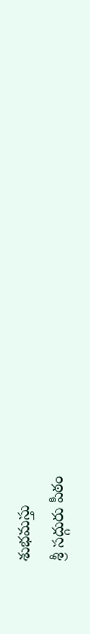శుభమస్తు
శ్రీ సద్గురు పీఠం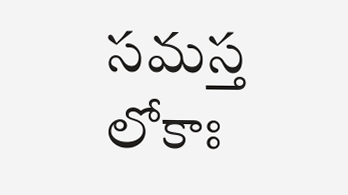సమస్త లోకాః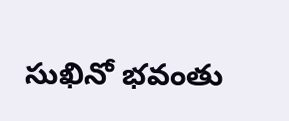సుఖినో భవంతు